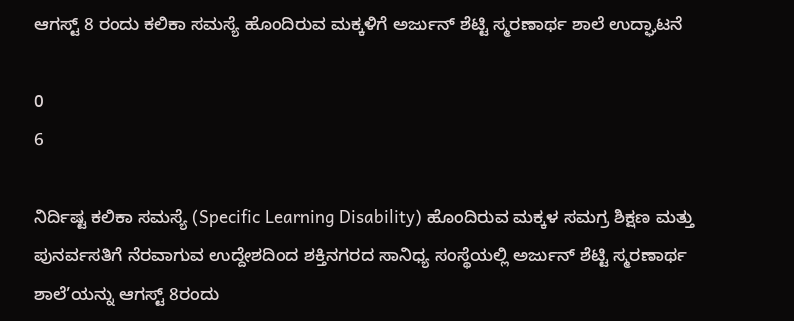ಆಗಸ್ಟ್ 8 ರಂದು ಕಲಿಕಾ ಸಮಸ್ಯೆ ಹೊಂದಿರುವ ಮಕ್ಕಳಿಗೆ ಅರ್ಜುನ್ ಶೆಟ್ಟಿ ಸ್ಮರಣಾರ್ಥ ಶಾಲೆ ಉದ್ಘಾಟನೆ

0
6

ನಿರ್ದಿಷ್ಟ ಕಲಿಕಾ ಸಮಸ್ಯೆ (Specific Learning Disability) ಹೊಂದಿರುವ ಮಕ್ಕಳ ಸಮಗ್ರ ಶಿಕ್ಷಣ ಮತ್ತು ಪುನರ್ವಸತಿಗೆ ನೆರವಾಗುವ ಉದ್ದೇಶದಿಂದ ಶಕ್ತಿನಗರದ ಸಾನಿಧ್ಯ ಸಂಸ್ಥೆಯಲ್ಲಿ ಅರ್ಜುನ್ ಶೆಟ್ಟಿ ಸ್ಮರಣಾರ್ಥ ಶಾಲೆ’ಯನ್ನು ಆಗಸ್ಟ್ 8ರಂದು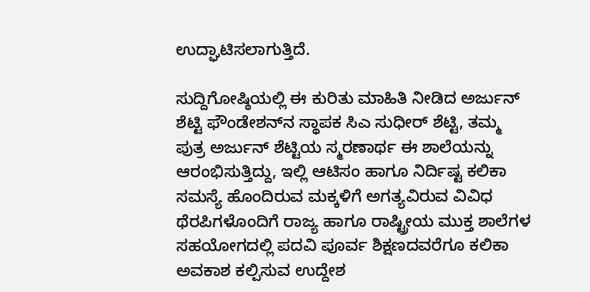ಉದ್ಘಾಟಿಸಲಾಗುತ್ತಿದೆ.

ಸುದ್ದಿಗೋಷ್ಠಿಯಲ್ಲಿ ಈ ಕುರಿತು ಮಾಹಿತಿ ನೀಡಿದ ಅರ್ಜುನ್ ಶೆಟ್ಟಿ ಫೌಂಡೇಶನ್‌ನ ಸ್ಥಾಪಕ ಸಿಎ ಸುಧೀರ್ ಶೆಟ್ಟಿ, ತಮ್ಮ ಪುತ್ರ ಅರ್ಜುನ್ ಶೆಟ್ಟಿಯ ಸ್ಮರಣಾರ್ಥ ಈ ಶಾಲೆಯನ್ನು ಆರಂಭಿಸುತ್ತಿದ್ದು, ಇಲ್ಲಿ ಆಟಿಸಂ ಹಾಗೂ ನಿರ್ದಿಷ್ಟ ಕಲಿಕಾ ಸಮಸ್ಯೆ ಹೊಂದಿರುವ ಮಕ್ಕಳಿಗೆ ಅಗತ್ಯವಿರುವ ವಿವಿಧ ಥೆರಪಿಗಳೊಂದಿಗೆ ರಾಜ್ಯ ಹಾಗೂ ರಾಷ್ಟ್ರೀಯ ಮುಕ್ತ ಶಾಲೆಗಳ ಸಹಯೋಗದಲ್ಲಿ ಪದವಿ ಪೂರ್ವ ಶಿಕ್ಷಣದವರೆಗೂ ಕಲಿಕಾ ಅವಕಾಶ ಕಲ್ಪಿಸುವ ಉದ್ದೇಶ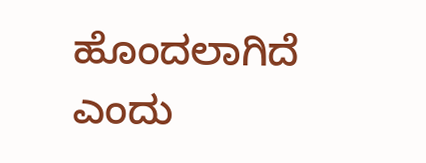ಹೊಂದಲಾಗಿದೆ ಎಂದು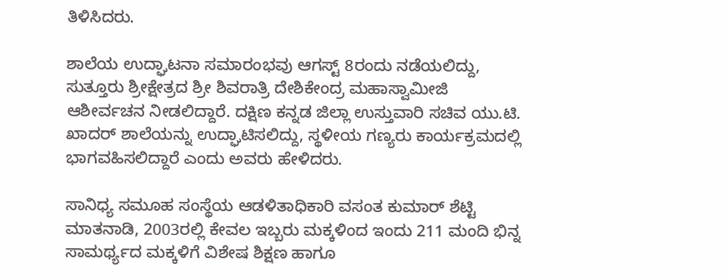ತಿಳಿಸಿದರು.

ಶಾಲೆಯ ಉದ್ಘಾಟನಾ ಸಮಾರಂಭವು ಆಗಸ್ಟ್ 8ರಂದು ನಡೆಯಲಿದ್ದು, ಸುತ್ತೂರು ಶ್ರೀಕ್ಷೇತ್ರದ ಶ್ರೀ ಶಿವರಾತ್ರಿ ದೇಶಿಕೇಂದ್ರ ಮಹಾಸ್ವಾಮೀಜಿ ಆಶೀರ್ವಚನ ನೀಡಲಿದ್ದಾರೆ. ದಕ್ಷಿಣ ಕನ್ನಡ ಜಿಲ್ಲಾ ಉಸ್ತುವಾರಿ ಸಚಿವ ಯು.ಟಿ. ಖಾದರ್ ಶಾಲೆಯನ್ನು ಉದ್ಘಾಟಿಸಲಿದ್ದು, ಸ್ಥಳೀಯ ಗಣ್ಯರು ಕಾರ್ಯಕ್ರಮದಲ್ಲಿ ಭಾಗವಹಿಸಲಿದ್ದಾರೆ ಎಂದು ಅವರು ಹೇಳಿದರು.

ಸಾನಿಧ್ಯ ಸಮೂಹ ಸಂಸ್ಥೆಯ ಆಡಳಿತಾಧಿಕಾರಿ ವಸಂತ ಕುಮಾರ್ ಶೆಟ್ಟಿ ಮಾತನಾಡಿ, 2003ರಲ್ಲಿ ಕೇವಲ ಇಬ್ಬರು ಮಕ್ಕಳಿಂದ ಇಂದು 211 ಮಂದಿ ಭಿನ್ನ ಸಾಮರ್ಥ್ಯದ ಮಕ್ಕಳಿಗೆ ವಿಶೇಷ ಶಿಕ್ಷಣ ಹಾಗೂ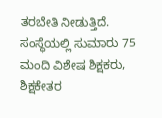ತರಬೇತಿ ನೀಡುತ್ತಿದೆ. ಸಂಸ್ಥೆಯಲ್ಲಿ ಸುಮಾರು 75 ಮಂದಿ ವಿಶೇಷ ಶಿಕ್ಷಕರು, ಶಿಕ್ಷಕೇತರ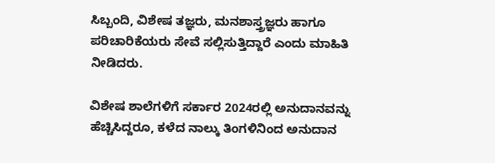ಸಿಬ್ಬಂದಿ, ವಿಶೇಷ ತಜ್ಞರು, ಮನಶಾಸ್ತ್ರಜ್ಞರು ಹಾಗೂ ಪರಿಚಾರಿಕೆಯರು ಸೇವೆ ಸಲ್ಲಿಸುತ್ತಿದ್ದಾರೆ ಎಂದು ಮಾಹಿತಿ ನೀಡಿದರು.

ವಿಶೇಷ ಶಾಲೆಗಳಿಗೆ ಸರ್ಕಾರ 2024ರಲ್ಲಿ ಅನುದಾನವನ್ನು ಹೆಚ್ಚಿಸಿದ್ದರೂ, ಕಳೆದ ನಾಲ್ಕು ತಿಂಗಳಿನಿಂದ ಅನುದಾನ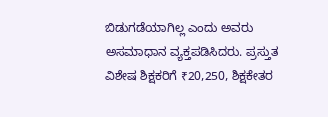ಬಿಡುಗಡೆಯಾಗಿಲ್ಲ ಎಂದು ಅವರು ಅಸಮಾಧಾನ ವ್ಯಕ್ತಪಡಿಸಿದರು. ಪ್ರಸ್ತುತ ವಿಶೇಷ ಶಿಕ್ಷಕರಿಗೆ ₹20,250, ಶಿಕ್ಷಕೇತರ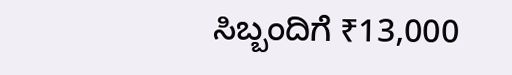ಸಿಬ್ಬಂದಿಗೆ ₹13,000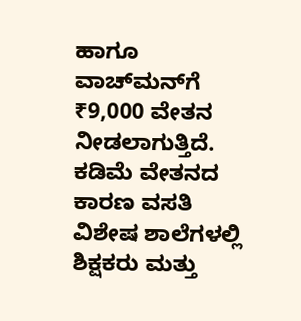ಹಾಗೂ ವಾಚ್‌ಮನ್‌ಗೆ ₹9,000 ವೇತನ ನೀಡಲಾಗುತ್ತಿದೆ. ಕಡಿಮೆ ವೇತನದ ಕಾರಣ ವಸತಿ ವಿಶೇಷ ಶಾಲೆಗಳಲ್ಲಿ ಶಿಕ್ಷಕರು ಮತ್ತು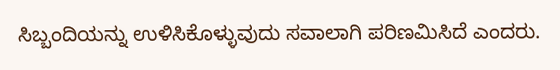ಸಿಬ್ಬಂದಿಯನ್ನು ಉಳಿಸಿಕೊಳ್ಳುವುದು ಸವಾಲಾಗಿ ಪರಿಣಮಿಸಿದೆ ಎಂದರು.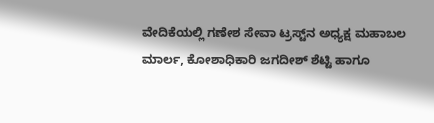ವೇದಿಕೆಯಲ್ಲಿ ಗಣೇಶ ಸೇವಾ ಟ್ರಸ್ಟ್‌ನ ಅಧ್ಯಕ್ಷ ಮಹಾಬಲ ಮಾರ್ಲ, ಕೋಶಾಧಿಕಾರಿ ಜಗದೀಶ್ ಶೆಟ್ಟಿ ಹಾಗೂ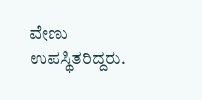ವೇಣು ಉಪಸ್ಥಿತರಿದ್ದರು.